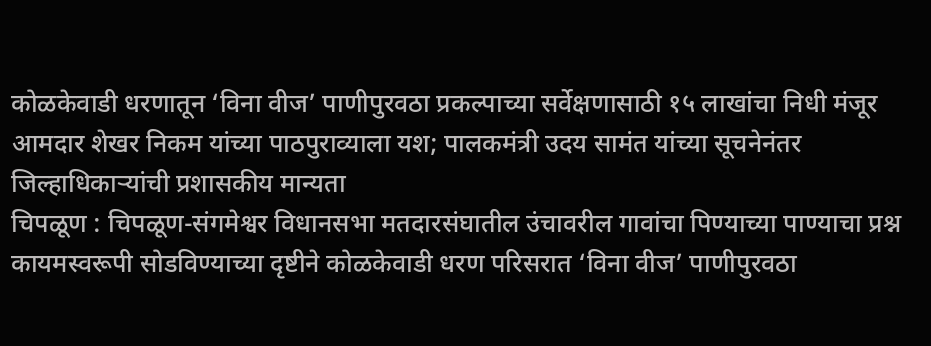कोळकेवाडी धरणातून ‘विना वीज’ पाणीपुरवठा प्रकल्पाच्या सर्वेक्षणासाठी १५ लाखांचा निधी मंजूर
आमदार शेखर निकम यांच्या पाठपुराव्याला यश; पालकमंत्री उदय सामंत यांच्या सूचनेनंतर जिल्हाधिकाऱ्यांची प्रशासकीय मान्यता
चिपळूण : चिपळूण-संगमेश्वर विधानसभा मतदारसंघातील उंचावरील गावांचा पिण्याच्या पाण्याचा प्रश्न कायमस्वरूपी सोडविण्याच्या दृष्टीने कोळकेवाडी धरण परिसरात ‘विना वीज’ पाणीपुरवठा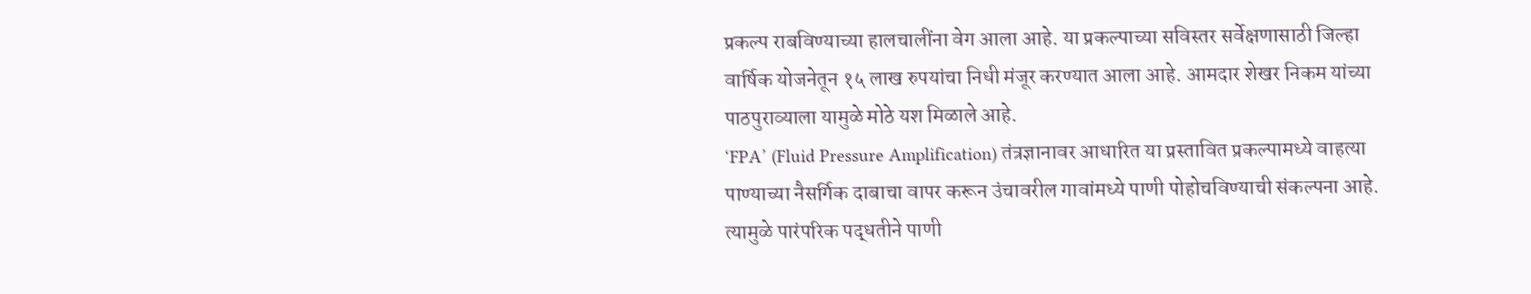प्रकल्प राबविण्याच्या हालचालींना वेग आला आहे. या प्रकल्पाच्या सविस्तर सर्वेक्षणासाठी जिल्हा वार्षिक योजनेतून १५ लाख रुपयांचा निधी मंजूर करण्यात आला आहे. आमदार शेखर निकम यांच्या पाठपुराव्याला यामुळे मोठे यश मिळाले आहे.
‘FPA’ (Fluid Pressure Amplification) तंत्रज्ञानावर आधारित या प्रस्तावित प्रकल्पामध्ये वाहत्या पाण्याच्या नैसर्गिक दाबाचा वापर करून उंचावरील गावांमध्ये पाणी पोहोचविण्याची संकल्पना आहे. त्यामुळे पारंपरिक पद्धतीने पाणी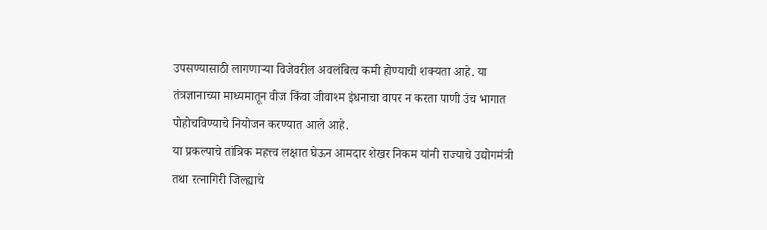उपसण्यासाठी लागणाऱ्या विजेवरील अवलंबित्व कमी होण्याची शक्यता आहे. या तंत्रज्ञानाच्या माध्यमातून वीज किंवा जीवाश्म इंधनाचा वापर न करता पाणी उंच भागात पोहोचविण्याचे नियोजन करण्यात आले आहे.
या प्रकल्पाचे तांत्रिक महत्त्व लक्षात घेऊन आमदार शेखर निकम यांनी राज्याचे उद्योगमंत्री तथा रत्नागिरी जिल्ह्याचे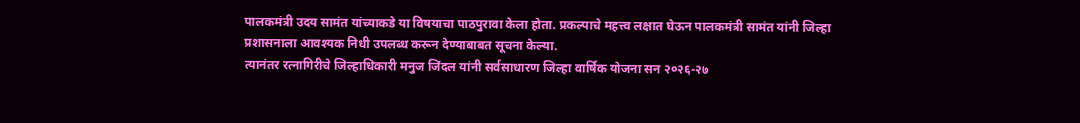पालकमंत्री उदय सामंत यांच्याकडे या विषयाचा पाठपुरावा केला होता. प्रकल्पाचे महत्त्व लक्षात घेऊन पालकमंत्री सामंत यांनी जिल्हा प्रशासनाला आवश्यक निधी उपलब्ध करून देण्याबाबत सूचना केल्या.
त्यानंतर रत्नागिरीचे जिल्हाधिकारी मनुज जिंदल यांनी सर्वसाधारण जिल्हा वार्षिक योजना सन २०२६-२७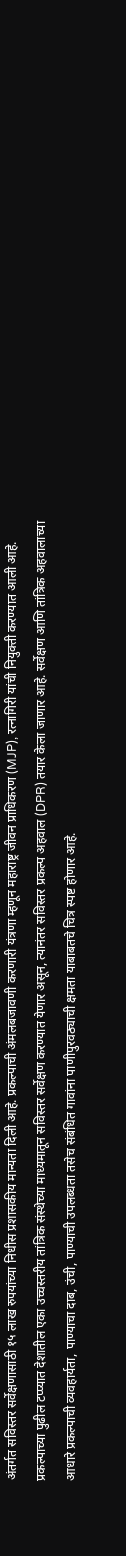अंतर्गत सविस्तर सर्वेक्षणासाठी १५ लाख रुपयांच्या निधीस प्रशासकीय मान्यता दिली आहे. प्रकल्पाची अंमलबजावणी करणारी यंत्रणा म्हणून महाराष्ट्र जीवन प्राधिकरण (MJP), रत्नागिरी यांची नियुक्ती करण्यात आली आहे.
प्रकल्पाच्या पुढील टप्प्यात देशातील एका उच्चस्तरीय तांत्रिक संस्थेच्या माध्यमातून सविस्तर सर्वेक्षण करण्यात येणार असून, त्यानंतर सविस्तर प्रकल्प अहवाल (DPR) तयार केला जाणार आहे. सर्वेक्षण आणि तांत्रिक अहवालाच्या आधारे प्रकल्पाची व्यवहार्यता, पाण्याचा दाब, उंची, पाण्याची उपलब्धता तसेच संबंधित गावांना पाणीपुरवठ्याची क्षमता याबाबतचे चित्र स्पष्ट होणार आहे.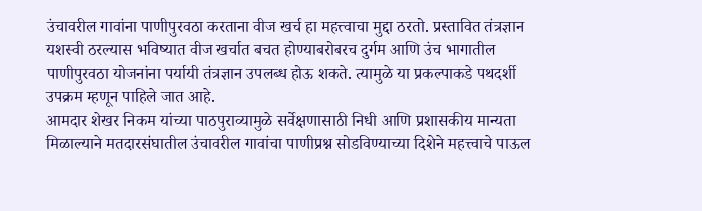उंचावरील गावांना पाणीपुरवठा करताना वीज खर्च हा महत्त्वाचा मुद्दा ठरतो. प्रस्तावित तंत्रज्ञान यशस्वी ठरल्यास भविष्यात वीज खर्चात बचत होण्याबरोबरच दुर्गम आणि उंच भागातील पाणीपुरवठा योजनांना पर्यायी तंत्रज्ञान उपलब्ध होऊ शकते. त्यामुळे या प्रकल्पाकडे पथदर्शी उपक्रम म्हणून पाहिले जात आहे.
आमदार शेखर निकम यांच्या पाठपुराव्यामुळे सर्वेक्षणासाठी निधी आणि प्रशासकीय मान्यता मिळाल्याने मतदारसंघातील उंचावरील गावांचा पाणीप्रश्न सोडविण्याच्या दिशेने महत्त्वाचे पाऊल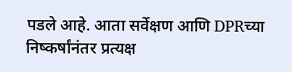पडले आहे. आता सर्वेक्षण आणि DPRच्या निष्कर्षांनंतर प्रत्यक्ष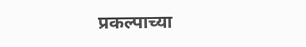प्रकल्पाच्या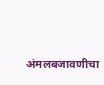अंमलबजावणीचा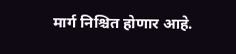मार्ग निश्चित होणार आहे.